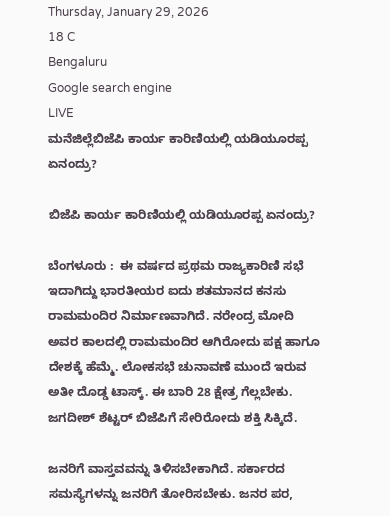Thursday, January 29, 2026
18 C
Bengaluru
Google search engine
LIVE
ಮನೆಜಿಲ್ಲೆಬಿಜೆಪಿ ಕಾರ್ಯ ಕಾರಿಣಿಯಲ್ಲಿ ಯಡಿಯೂರಪ್ಪ ಏನಂದ್ರು?

ಬಿಜೆಪಿ ಕಾರ್ಯ ಕಾರಿಣಿಯಲ್ಲಿ ಯಡಿಯೂರಪ್ಪ ಏನಂದ್ರು?

ಬೆಂಗಳೂರು :  ಈ ವರ್ಷದ ಪ್ರಥಮ ರಾಜ್ಯಕಾರಿಣಿ ಸಭೆ ಇದಾಗಿದ್ದು ಭಾರತೀಯರ ಐದು ಶತಮಾನದ ಕನಸು ರಾಮಮಂದಿರ ನಿರ್ಮಾಣವಾಗಿದೆ. ನರೇಂದ್ರ ಮೋದಿ ಅವರ ಕಾಲದಲ್ಲಿ ರಾಮಮಂದಿರ ಆಗಿರೋದು ಪಕ್ಷ ಹಾಗೂ ದೇಶಕ್ಕೆ ಹೆಮ್ಮೆ. ಲೋಕಸಭೆ ಚುನಾವಣೆ ಮುಂದೆ ಇರುವ ಅತೀ ದೊಡ್ಡ ಟಾಸ್ಕ್. ಈ ಬಾರಿ 28 ಕ್ಷೇತ್ರ ಗೆಲ್ಲಬೇಕು. ಜಗದೀಶ್ ಶೆಟ್ಟರ್ ಬಿಜೆಪಿಗೆ ಸೇರಿರೋದು ಶಕ್ತಿ ಸಿಕ್ಕಿದೆ.

ಜನರಿಗೆ ವಾಸ್ತವವನ್ನು ತಿಳಿಸಬೇಕಾಗಿದೆ. ಸರ್ಕಾರದ ಸಮಸ್ಯೆಗಳನ್ನು ಜನರಿಗೆ ತೋರಿಸಬೇಕು. ಜನರ ಪರ,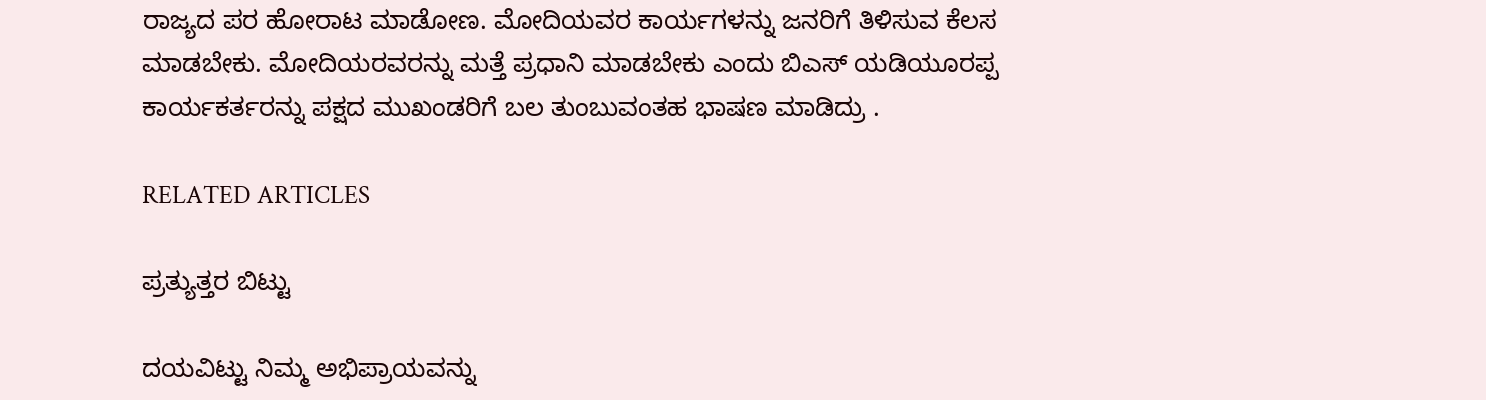ರಾಜ್ಯದ ಪರ ಹೋರಾಟ ಮಾಡೋಣ. ಮೋದಿಯವರ ಕಾರ್ಯಗಳನ್ನು ಜನರಿಗೆ ತಿಳಿಸುವ ಕೆಲಸ ಮಾಡಬೇಕು. ಮೋದಿಯರವರನ್ನು ಮತ್ತೆ ಪ್ರಧಾನಿ ಮಾಡಬೇಕು ಎಂದು ಬಿಎಸ್ ಯಡಿಯೂರಪ್ಪ ಕಾರ್ಯಕರ್ತರನ್ನು ಪಕ್ಷದ ಮುಖಂಡರಿಗೆ ಬಲ ತುಂಬುವಂತಹ ಭಾಷಣ ಮಾಡಿದ್ರು .

RELATED ARTICLES

ಪ್ರತ್ಯುತ್ತರ ಬಿಟ್ಟು

ದಯವಿಟ್ಟು ನಿಮ್ಮ ಅಭಿಪ್ರಾಯವನ್ನು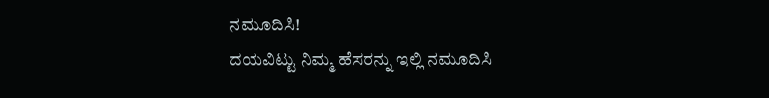ನಮೂದಿಸಿ!
ದಯವಿಟ್ಟು ನಿಮ್ಮ ಹೆಸರನ್ನು ಇಲ್ಲಿ ನಮೂದಿಸಿ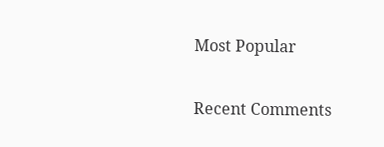Most Popular

Recent Comments